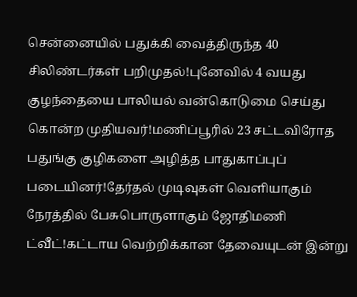சென்னையில் பதுக்கி வைத்திருந்த 40 சிலிண்டர்கள் பறிமுதல்!புனேவில் 4 வயது குழந்தையை பாலியல் வன்கொடுமை செய்து கொன்ற முதியவர்!மணிப்பூரில் 23 சட்டவிரோத பதுங்கு குழிகளை அழித்த பாதுகாப்புப் படையினர்!தேர்தல் முடிவுகள் வெளியாகும் நேரத்தில் பேசுபொருளாகும் ஜோதிமணி ட்வீட்!கட்டாய வெற்றிக்கான தேவையுடன் இன்று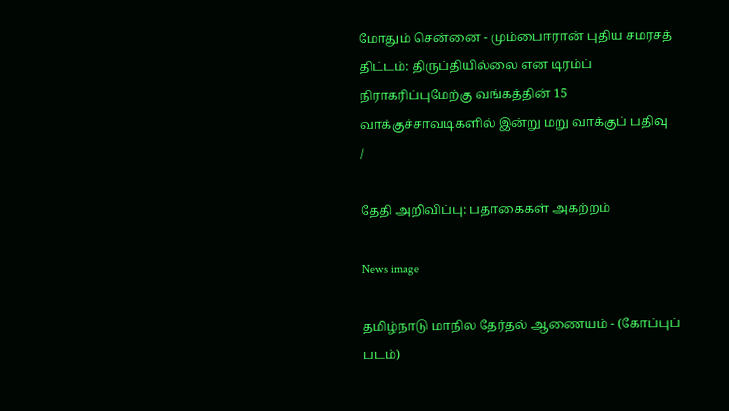மோதும் சென்னை - மும்பைஈரான் புதிய சமரசத் திட்டம்: திருப்தியில்லை என டிரம்ப் நிராகரிப்புமேற்கு வங்கத்தின் 15 வாக்குச்சாவடிகளில் இன்று மறு வாக்குப் பதிவு
/

தேதி அறிவிப்பு: பதாகைகள் அகற்றம்

News image

தமிழ்நாடு மாநில தேர்தல் ஆணையம் - (கோப்புப் படம்)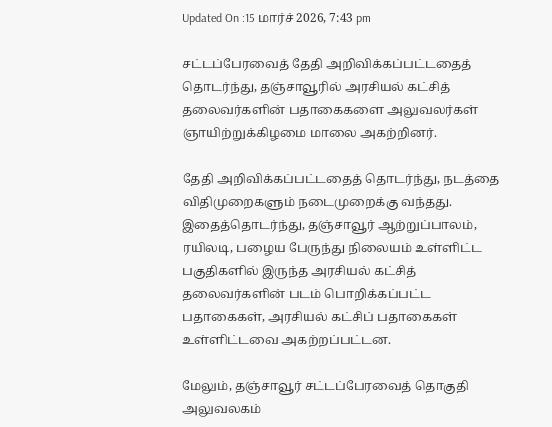Updated On :15 மார்ச் 2026, 7:43 pm

சட்டப்பேரவைத் தேதி அறிவிக்கப்பட்டதைத் தொடர்ந்து, தஞ்சாவூரில் அரசியல் கட்சித் தலைவர்களின் பதாகைகளை அலுவலர்கள் ஞாயிற்றுக்கிழமை மாலை அகற்றினர்.

தேதி அறிவிக்கப்பட்டதைத் தொடர்ந்து, நடத்தை விதிமுறைகளும் நடைமுறைக்கு வந்தது. இதைத்தொடர்ந்து, தஞ்சாவூர் ஆற்றுப்பாலம், ரயிலடி, பழைய பேருந்து நிலையம் உள்ளிட்ட பகுதிகளில் இருந்த அரசியல் கட்சித் தலைவர்களின் படம் பொறிக்கப்பட்ட பதாகைகள், அரசியல் கட்சிப் பதாகைகள் உள்ளிட்டவை அகற்றப்பட்டன.

மேலும், தஞ்சாவூர் சட்டப்பேரவைத் தொகுதி அலுவலகம்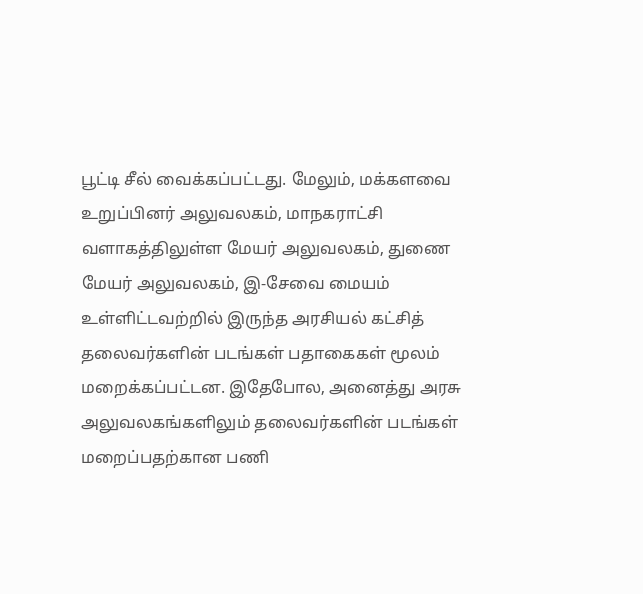பூட்டி சீல் வைக்கப்பட்டது. மேலும், மக்களவை உறுப்பினர் அலுவலகம், மாநகராட்சி வளாகத்திலுள்ள மேயர் அலுவலகம், துணை மேயர் அலுவலகம், இ-சேவை மையம் உள்ளிட்டவற்றில் இருந்த அரசியல் கட்சித் தலைவர்களின் படங்கள் பதாகைகள் மூலம் மறைக்கப்பட்டன. இதேபோல, அனைத்து அரசு அலுவலகங்களிலும் தலைவர்களின் படங்கள் மறைப்பதற்கான பணி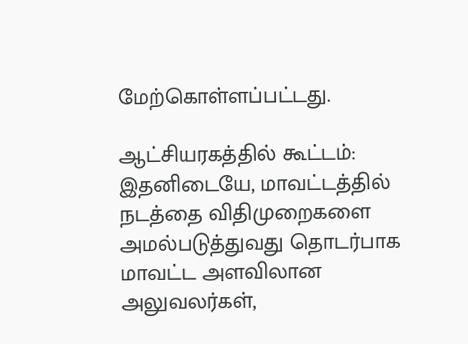மேற்கொள்ளப்பட்டது.

ஆட்சியரகத்தில் கூட்டம்: இதனிடையே, மாவட்டத்தில் நடத்தை விதிமுறைகளை அமல்படுத்துவது தொடர்பாக மாவட்ட அளவிலான அலுவலர்கள்,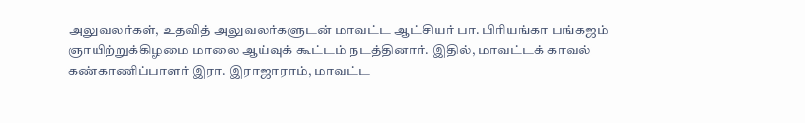அலுவலர்கள், உதவித் அலுவலர்களுடன் மாவட்ட ஆட்சியர் பா. பிரியங்கா பங்கஜம் ஞாயிற்றுக்கிழமை மாலை ஆய்வுக் கூட்டம் நடத்தினார். இதில், மாவட்டக் காவல் கண்காணிப்பாளர் இரா. இராஜாராம், மாவட்ட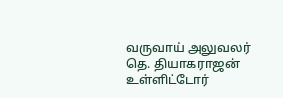வருவாய் அலுவலர் தெ. தியாகராஜன் உள்ளிட்டோர்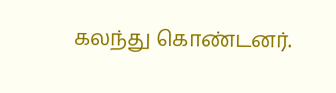கலந்து கொண்டனர்.